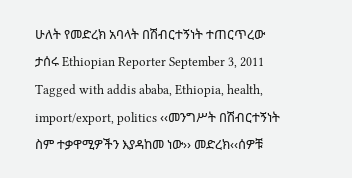ሁለት የመድረክ አባላት በሽብርተኝነት ተጠርጥረው ታሰሩ Ethiopian Reporter September 3, 2011 Tagged with addis ababa, Ethiopia, health, import/export, politics ‹‹መንግሥት በሽብርተኝነት ስም ተቃዋሚዎችን እያዳከመ ነው›› መድረክ‹‹ሰዎቹ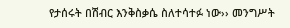የታሰሩት በሽብር እንቅስቃሴ ስለተሳተፉ ነው›› መንግሥት